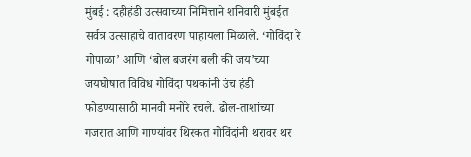मुंबई : दहीहंडी उत्सवाच्या निमित्ताने शनिवारी मुंबईत सर्वत्र उत्साहाचे वातावरण पाहायला मिळाले. ‘गोविंदा रे गोपाळा’ आणि ‘बोल बजरंग बली की जय’च्या जयघोषात विविध गोविंदा पथकांनी उंच हंडी फोडण्यासाठी मानवी मनोरे रचले. ढोल-ताशांच्या गजरात आणि गाण्यांवर थिरकत गोविंदांनी थरावर थर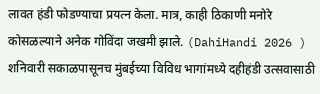लावत हंडी फोडण्याचा प्रयत्न केला. मात्र, काही ठिकाणी मनोरे कोसळल्याने अनेक गोविंदा जखमी झाले. (DahiHandi 2026 )
शनिवारी सकाळपासूनच मुंबईच्या विविध भागांमध्ये दहीहंडी उत्सवासाठी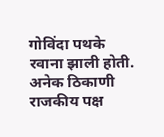गोविंदा पथके रवाना झाली होती. अनेक ठिकाणी राजकीय पक्ष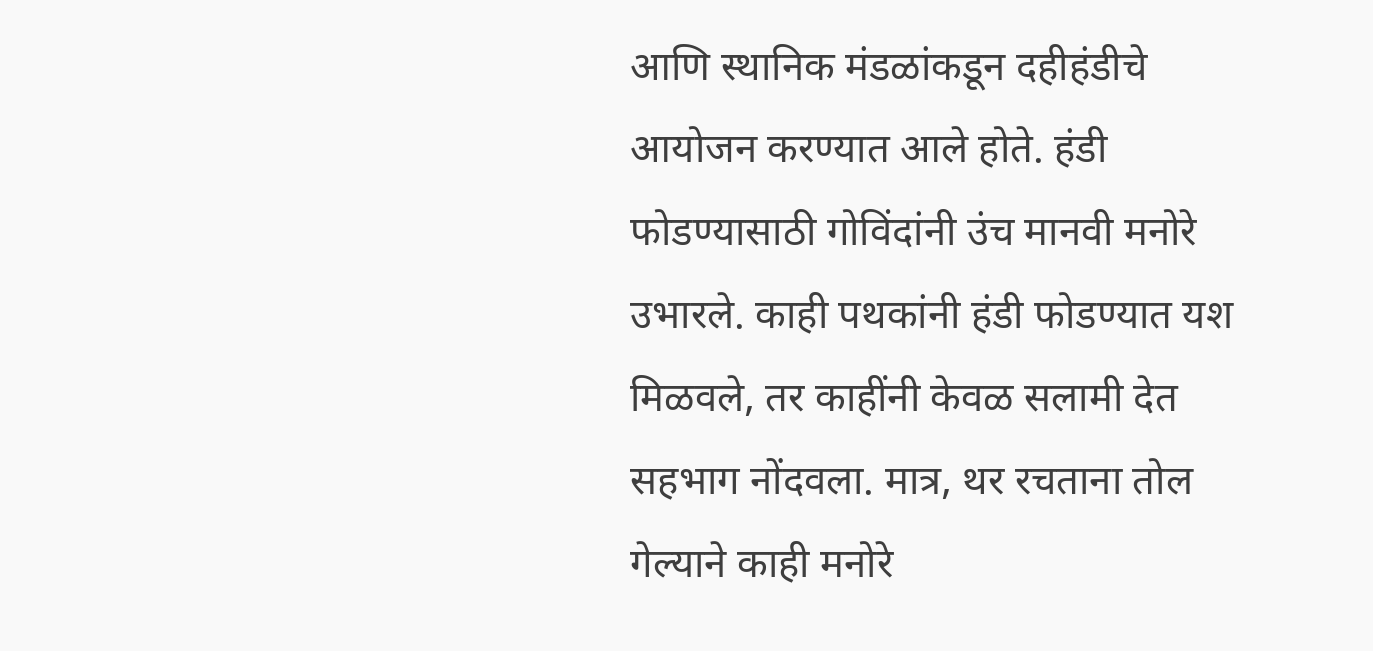आणि स्थानिक मंडळांकडून दहीहंडीचे आयोजन करण्यात आले होते. हंडी फोडण्यासाठी गोविंदांनी उंच मानवी मनोरे उभारले. काही पथकांनी हंडी फोडण्यात यश मिळवले, तर काहींनी केवळ सलामी देत सहभाग नोंदवला. मात्र, थर रचताना तोल गेल्याने काही मनोरे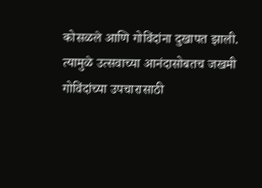कोसळले आणि गोविंदांना दुखापत झाली. त्यामुळे उत्सवाच्या आनंदासोबतच जखमी गोविंदांच्या उपचारासाठी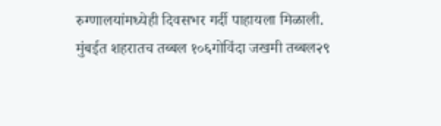रुग्णालयांमध्येही दिवसभर गर्दी पाहायला मिळाली.
मुंबईत शहरातच तब्बल १०६गोविंदा जखमी तब्बल२९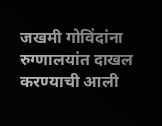जखमी गोविंदांना रुग्णालयांत दाखल करण्याची आली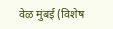वेळ मुंबई (विशेष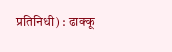प्रतिनिधी) : ढाक्कू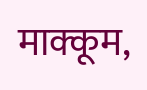माक्कूम,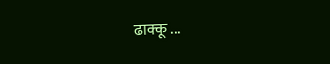ढाक्कू ...